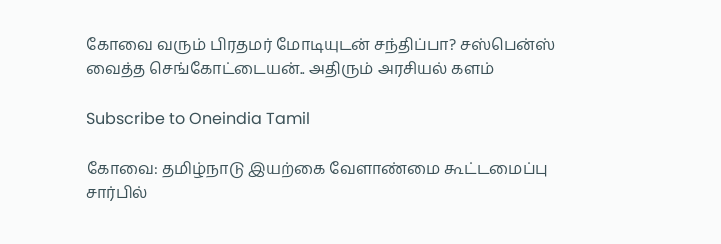கோவை வரும் பிரதமர் மோடியுடன் சந்திப்பா? சஸ்பென்ஸ் வைத்த செங்கோட்டையன்.. அதிரும் அரசியல் களம்

Subscribe to Oneindia Tamil

கோவை: தமிழ்நாடு இயற்கை வேளாண்மை கூட்டமைப்பு சார்பில்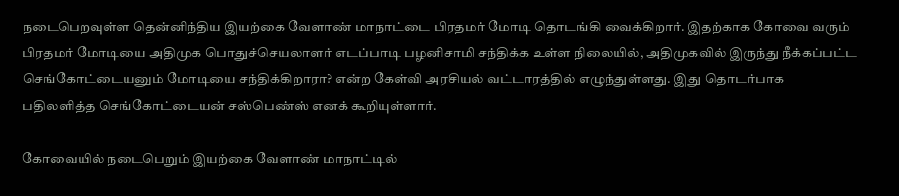நடைபெறவுள்ள தென்னிந்திய இயற்கை வேளாண் மாநாட்டை பிரதமர் மோடி தொடங்கி வைக்கிறார். இதற்காக கோவை வரும் பிரதமர் மோடியை அதிமுக பொதுச்செயலாளர் எடப்பாடி பழனிசாமி சந்திக்க உள்ள நிலையில், அதிமுகவில் இருந்து நீக்கப்பட்ட செங்கோட்டையனும் மோடியை சந்திக்கிறாரா? என்ற கேள்வி அரசியல் வட்டாரத்தில் எழுந்துள்ளது. இது தொடர்பாக பதிலளித்த செங்கோட்டையன் சஸ்பெண்ஸ் எனக் கூறியுள்ளார்.

கோவையில் நடைபெறும் இயற்கை வேளாண் மாநாட்டில்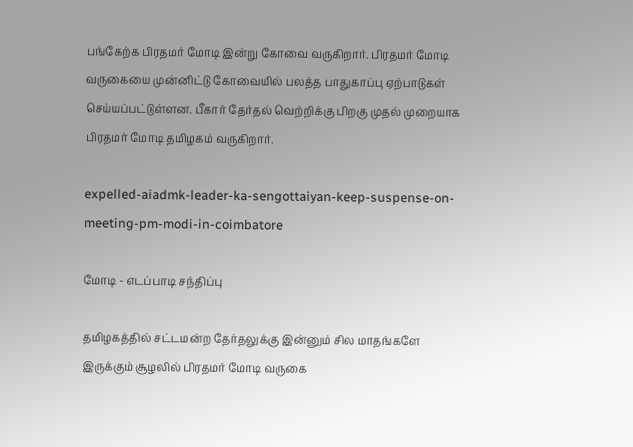பங்கேற்க பிரதமர் மோடி இன்று கோவை வருகிறார். பிரதமர் மோடி வருகையை முன்னிட்டு கோவையில் பலத்த பாதுகாப்பு ஏற்பாடுகள் செய்யப்பட்டுள்ளன. பீகார் தேர்தல் வெற்றிக்கு பிறகு முதல் முறையாக பிரதமர் மோடி தமிழகம் வருகிறார்.

expelled-aiadmk-leader-ka-sengottaiyan-keep-suspense-on-meeting-pm-modi-in-coimbatore

மோடி - எடப்பாடி சந்திப்பு

தமிழகத்தில் சட்டமன்ற தேர்தலுக்கு இன்னும் சில மாதங்களே இருக்கும் சூழலில் பிரதமர் மோடி வருகை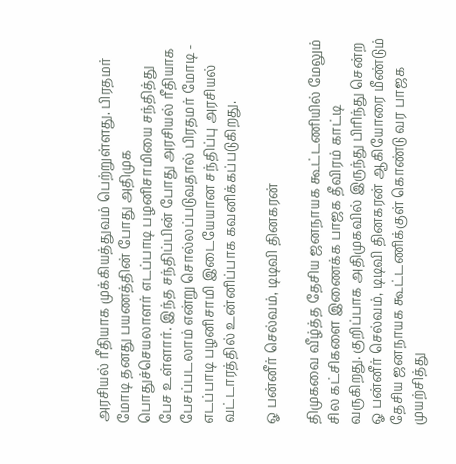அரசியல் ரீதியாக முக்கியத்துவம் பெற்றுள்ளது. பிரதமர் மோடி தனது பயணத்தின் போது அதிமுக பொதுச்செயலாளர் எடப்பாடி பழனிசாமியை சந்தித்து பேச உள்ளார். இந்த சந்திப்பின் போது அரசியல் ரீதியாக பேசப்படலாம் என்று சொல்லப்படுவதால் பிரதமர் மோடி - எடப்பாடி பழனிசாமி இடையேயான சந்திப்பு அரசியல் வட்டாரத்தில் உன்னிப்பாக கவனிக்கப்படுகிறது.

ஓ பன்னீர் செல்வம், டிடிவி தினகரன்

திமுகவை வீழ்த்த தேசிய ஜனநாயக கூட்டணியில் மேலும் சில கட்சிகளை இணைக்க பாஜக தீவிரம் காட்டி வருகிறது. குறிப்பாக அதிமுகவில் இருந்து பிரிந்து சென்ற ஓ பன்னீர் செல்வம், டிடிவி தினகரன் ஆகியோரை மீண்டும் தேசிய ஜனநாயக கூட்டணிக்குள் கொண்டு வர பாஜக முயற்சித்து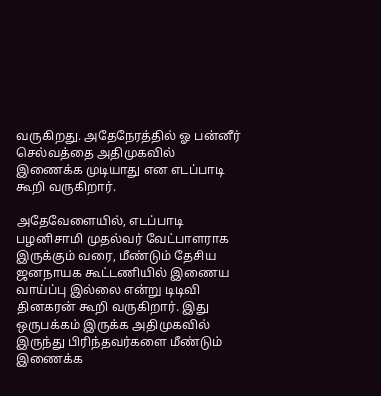வருகிறது. அதேநேரத்தில் ஓ பன்னீர் செல்வத்தை அதிமுகவில் இணைக்க முடியாது என எடப்பாடி கூறி வருகிறார்.

அதேவேளையில், எடப்பாடி பழனிசாமி முதல்வர் வேட்பாளராக இருக்கும் வரை, மீண்டும் தேசிய ஜனநாயக கூட்டணியில் இணைய வாய்ப்பு இல்லை என்று டிடிவி தினகரன் கூறி வருகிறார். இது ஒருபக்கம் இருக்க அதிமுகவில் இருந்து பிரிந்தவர்களை மீண்டும் இணைக்க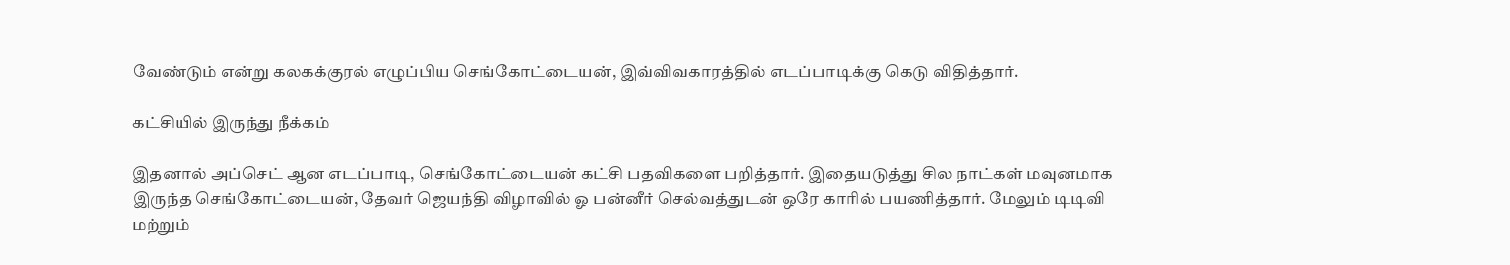வேண்டும் என்று கலகக்குரல் எழுப்பிய செங்கோட்டையன், இவ்விவகாரத்தில் எடப்பாடிக்கு கெடு விதித்தார்.

கட்சியில் இருந்து நீக்கம்

இதனால் அப்செட் ஆன எடப்பாடி, செங்கோட்டையன் கட்சி பதவிகளை பறித்தார். இதையடுத்து சில நாட்கள் மவுனமாக இருந்த செங்கோட்டையன், தேவர் ஜெயந்தி விழாவில் ஓ பன்னீர் செல்வத்துடன் ஒரே காரில் பயணித்தார். மேலும் டிடிவி மற்றும்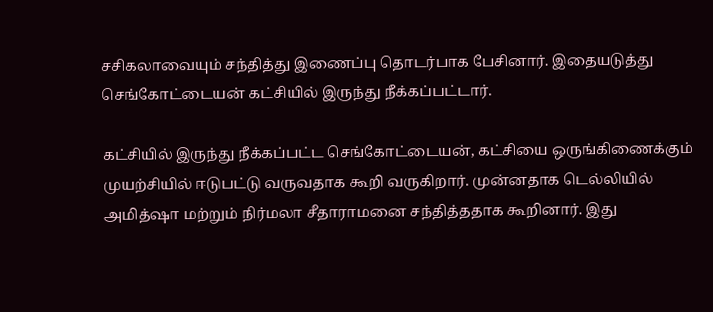சசிகலாவையும் சந்தித்து இணைப்பு தொடர்பாக பேசினார். இதையடுத்து செங்கோட்டையன் கட்சியில் இருந்து நீக்கப்பட்டார்.

கட்சியில் இருந்து நீக்கப்பட்ட செங்கோட்டையன், கட்சியை ஒருங்கிணைக்கும் முயற்சியில் ஈடுபட்டு வருவதாக கூறி வருகிறார். முன்னதாக டெல்லியில் அமித்ஷா மற்றும் நிர்மலா சீதாராமனை சந்தித்ததாக கூறினார். இது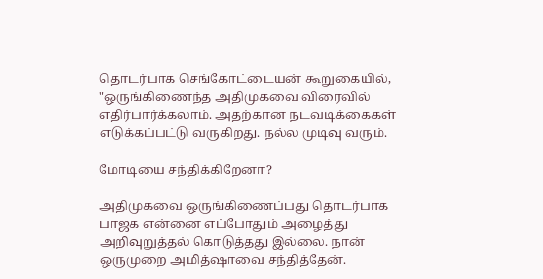தொடர்பாக செங்கோட்டையன் கூறுகையில், "ஒருங்கிணைந்த அதிமுகவை விரைவில் எதிர்பார்க்கலாம். அதற்கான நடவடிக்கைகள் எடுக்கப்பட்டு வருகிறது. நல்ல முடிவு வரும்.

மோடியை சந்திக்கிறேனா?

அதிமுகவை ஒருங்கிணைப்பது தொடர்பாக பாஜக என்னை எப்போதும் அழைத்து அறிவுறுத்தல் கொடுத்தது இல்லை. நான் ஒருமுறை அமித்ஷாவை சந்தித்தேன்.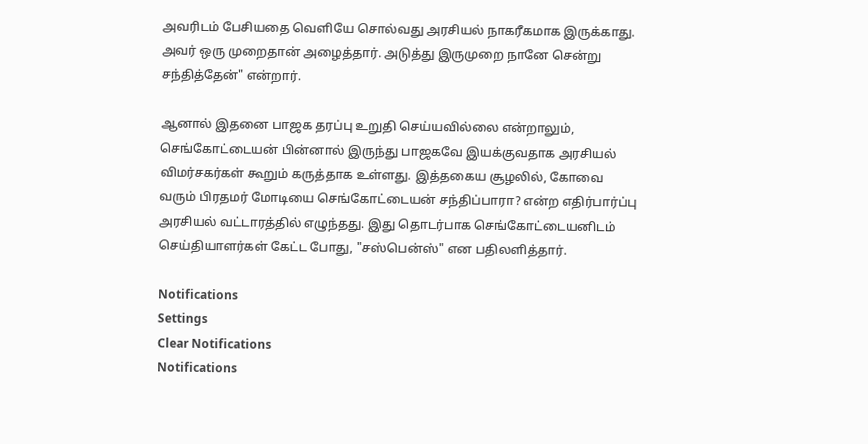அவரிடம் பேசியதை வெளியே சொல்வது அரசியல் நாகரீகமாக இருக்காது. அவர் ஒரு முறைதான் அழைத்தார். அடுத்து இருமுறை நானே சென்று சந்தித்தேன்" என்றார்.

ஆனால் இதனை பாஜக தரப்பு உறுதி செய்யவில்லை என்றாலும், செங்கோட்டையன் பின்னால் இருந்து பாஜகவே இயக்குவதாக அரசியல் விமர்சகர்கள் கூறும் கருத்தாக உள்ளது. இத்தகைய சூழலில், கோவை வரும் பிரதமர் மோடியை செங்கோட்டையன் சந்திப்பாரா? என்ற எதிர்பார்ப்பு அரசியல் வட்டாரத்தில் எழுந்தது. இது தொடர்பாக செங்கோட்டையனிடம் செய்தியாளர்கள் கேட்ட போது, "சஸ்பென்ஸ்" என பதிலளித்தார்.

Notifications
Settings
Clear Notifications
Notifications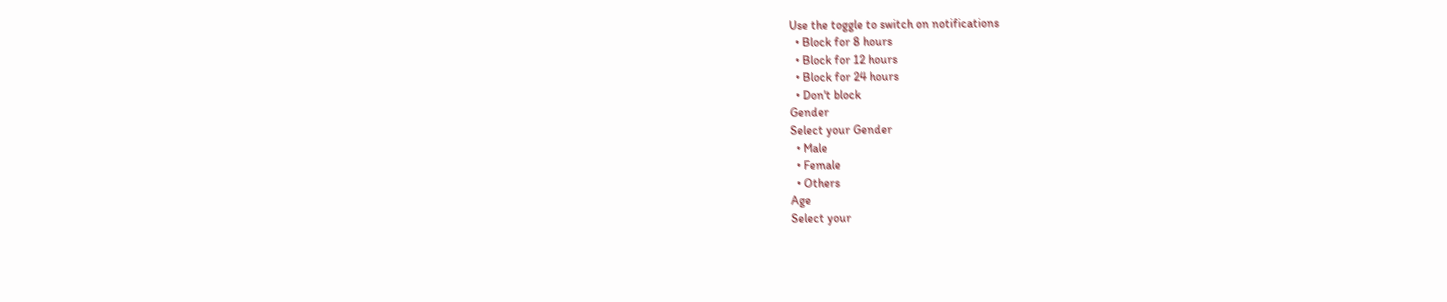Use the toggle to switch on notifications
  • Block for 8 hours
  • Block for 12 hours
  • Block for 24 hours
  • Don't block
Gender
Select your Gender
  • Male
  • Female
  • Others
Age
Select your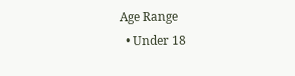Age Range
  • Under 18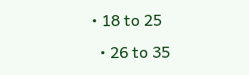• 18 to 25
  • 26 to 35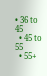• 36 to 45
  • 45 to 55
  • 55+